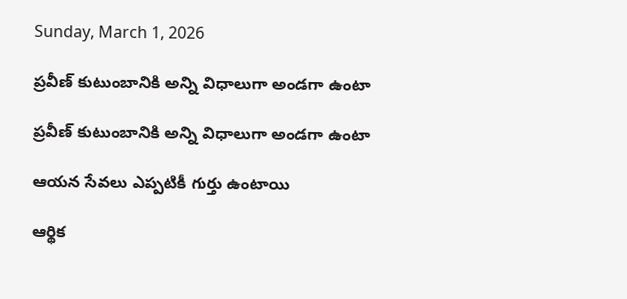Sunday, March 1, 2026

ప్రవీణ్ కుటుంబానికి అన్ని విధాలుగా అండగా ఉంటా

ప్రవీణ్ కుటుంబానికి అన్ని విధాలుగా అండగా ఉంటా

ఆయన సేవలు ఎప్పటికీ గుర్తు ఉంటాయి

ఆర్థిక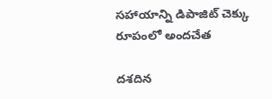సహాయాన్ని డిపాజిట్ చెక్కు రూపంలో అందచేత

దశదిన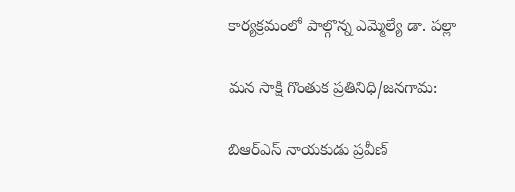కార్యక్రమంలో పాల్గొన్న ఎమ్మెల్యే డా. పల్లా

మన సాక్షి గొంతుక ప్రతినిధి/జనగామ:

బిఆర్ఎస్ నాయకుడు ప్రవీణ్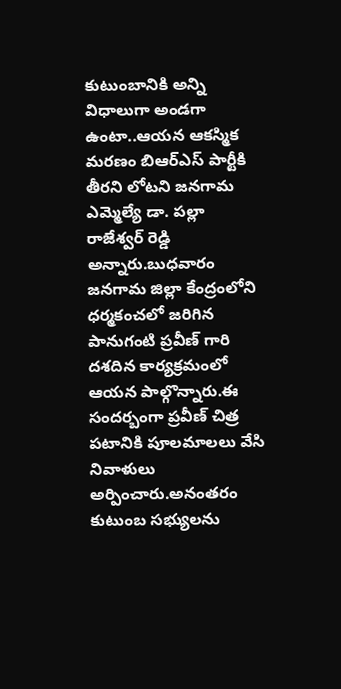కుటుంబానికి అన్ని విధాలుగా అండగా ఉంటా..ఆయన ఆకస్మిక మరణం బిఆర్ఎస్ పార్టీకి తీరని లోటని జనగామ ఎమ్మెల్యే డా. పల్లా రాజేశ్వర్ రెడ్డి అన్నారు.బుధవారం జనగామ జిల్లా కేంద్రంలోని ధర్మకంచలో జరిగిన పానుగంటి ప్రవీణ్ గారి దశదిన కార్యక్రమంలో ఆయన పాల్గొన్నారు.ఈ సందర్బంగా ప్రవీణ్ చిత్ర పటానికి పూలమాలలు వేసి నివాళులు అర్పించారు.అనంతరం కుటుంబ సభ్యులను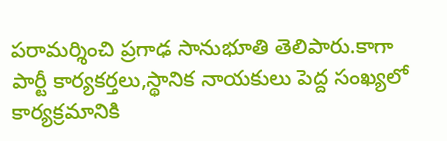పరామర్శించి ప్రగాఢ సానుభూతి తెలిపారు.కాగా పార్టీ కార్యకర్తలు,స్థానిక నాయకులు పెద్ద సంఖ్యలో కార్యక్రమానికి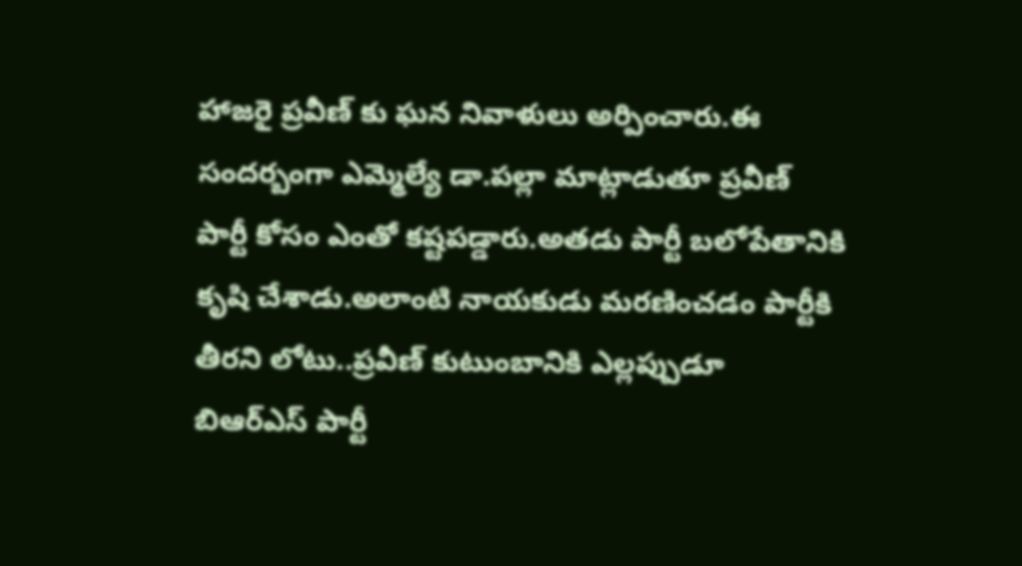హాజరై ప్రవీణ్ కు ఘన నివాళులు అర్పించారు.ఈ సందర్బంగా ఎమ్మెల్యే డా.పల్లా మాట్లాడుతూ ప్రవీణ్ పార్టీ కోసం ఎంతో కష్టపడ్డారు.అతడు పార్టీ బలోపేతానికి కృషి చేశాడు.అలాంటి నాయకుడు మరణించడం పార్టీకి తీరని లోటు..ప్రవీణ్ కుటుంబానికి ఎల్లప్పుడూ బిఆర్ఎస్ పార్టీ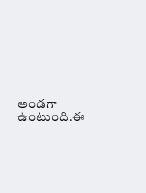అండగా ఉంటుంది.ఈ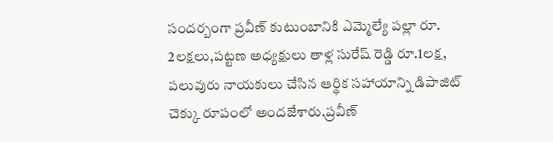సందర్బంగా ప్రవీణ్ కుటుంబానికి ఎమ్మెల్యే పల్లా రూ. 2లక్షలు,పట్టణ అధ్యక్షులు తాళ్ల సురేష్ రెడ్డి రూ.1లక్ష, పలువురు నాయకులు చేసిన ఆర్థిక సహాయాన్ని డిపాజిట్ చెక్కు రూపంలో అందజేశారు.ప్రవీణ్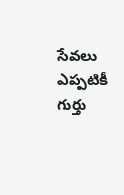సేవలు ఎప్పటికీ గుర్తు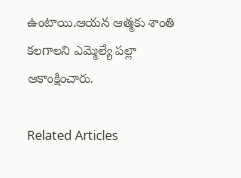ఉంటాయి.ఆయన ఆత్మకు శాంతి కలగాలని ఎమ్మెల్యే పల్లా ఆకాంక్షించారు.

Related Articles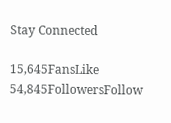Stay Connected

15,645FansLike
54,845FollowersFollow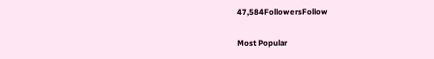47,584FollowersFollow

Most Popular